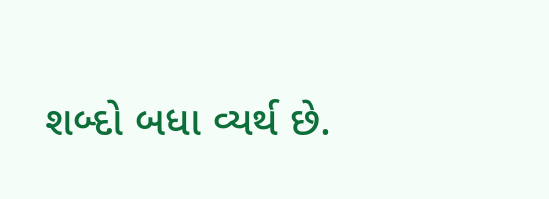શબ્દો બધા વ્યર્થ છે.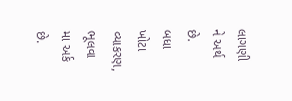લાગણી ને અર્થ છે.
બધા ખોટા વ્યાકરણ,
ભૂલવા મા અર્ક છે.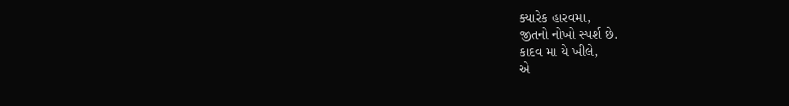ક્યારેક હારવમા,
જીતનો નોખો સ્પર્શ છે.
કાદવ મા યે ખીલે,
એ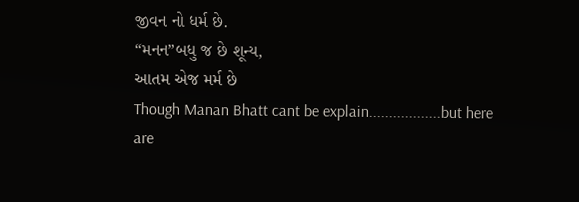જીવન નો ધર્મ છે.
“મનન”બધુ જ છે શૂન્ય,
આતમ એજ મર્મ છે
Though Manan Bhatt cant be explain..................but here are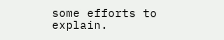some efforts to explain.